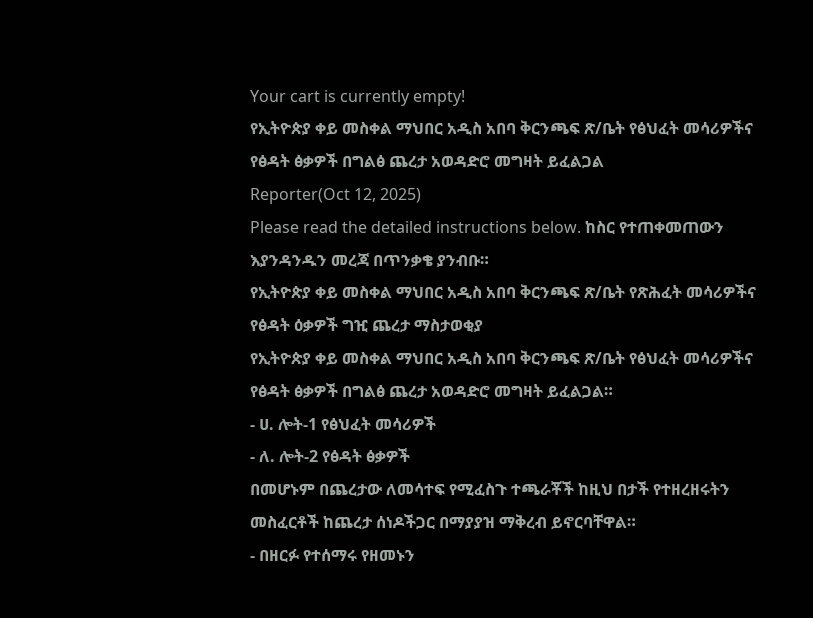Your cart is currently empty!
የኢትዮጵያ ቀይ መስቀል ማህበር አዲስ አበባ ቅርንጫፍ ጽ/ቤት የፅህፈት መሳሪዎችና የፅዳት ፅቃዎች በግልፅ ጨረታ አወዳድሮ መግዛት ይፈልጋል
Reporter(Oct 12, 2025)
Please read the detailed instructions below. ከስር የተጠቀመጠውን እያንዳንዱን መረጃ በጥንቃቄ ያንብቡ።
የኢትዮጵያ ቀይ መስቀል ማህበር አዲስ አበባ ቅርንጫፍ ጽ/ቤት የጽሕፈት መሳሪዎችና የፅዳት ዕቃዎች ግዢ ጨረታ ማስታወቂያ
የኢትዮጵያ ቀይ መስቀል ማህበር አዲስ አበባ ቅርንጫፍ ጽ/ቤት የፅህፈት መሳሪዎችና የፅዳት ፅቃዎች በግልፅ ጨረታ አወዳድሮ መግዛት ይፈልጋል።
- ሀ. ሎት-1 የፅህፈት መሳሪዎች
- ለ. ሎት-2 የፅዳት ፅቃዎች
በመሆኑም በጨረታው ለመሳተፍ የሚፈስጉ ተጫራቾች ከዚህ በታች የተዘረዘሩትን መስፈርቶች ከጨረታ ሰነዶችጋር በማያያዝ ማቅረብ ይኖርባቸዋል።
- በዘርፉ የተሰማሩ የዘመኑን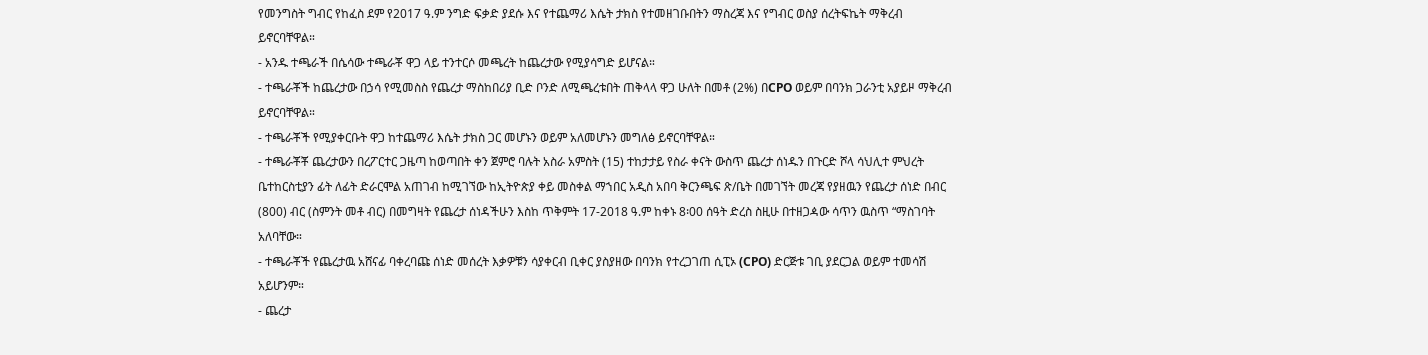የመንግስት ግብር የከፈስ ደም የ2017 ዓ.ም ንግድ ፍቃድ ያደሱ እና የተጨማሪ እሴት ታክስ የተመዘገቡበትን ማስረጃ እና የግብር ወስያ ሰረትፍኬት ማቅረብ ይኖርባቸዋል።
- አንዱ ተጫራች በሴሳው ተጫራቾ ዋጋ ላይ ተንተርሶ መጫረት ከጨረታው የሚያሳግድ ይሆናል።
- ተጫራቾች ከጨረታው በኃሳ የሚመስስ የጨረታ ማስከበሪያ ቢድ ቦንድ ለሚጫረቱበት ጠቅላላ ዋጋ ሁለት በመቶ (2%) በCPO ወይም በባንክ ጋራንቲ አያይዞ ማቅረብ ይኖርባቸዋል።
- ተጫራቾች የሚያቀርቡት ዋጋ ከተጨማሪ እሴት ታክስ ጋር መሆኑን ወይም አለመሆኑን መግለፅ ይኖርባቸዋል።
- ተጫራቾቾ ጨረታውን በረፖርተር ጋዜጣ ከወጣበት ቀን ጀምሮ ባሉት አስራ አምስት (15) ተከታታይ የስራ ቀናት ውስጥ ጨረታ ሰነዱን በጉርድ ሾላ ሳህሊተ ምህረት ቤተከርስቲያን ፊት ለፊት ድራርሞል አጠገብ ከሚገኘው ከኢትዮጵያ ቀይ መስቀል ማኀበር አዲስ አበባ ቅርንጫፍ ጽ/ቤት በመገኘት መረጃ የያዘዉን የጨረታ ሰነድ በብር (800) ብር (ስምንት መቶ ብር) በመግዛት የጨረታ ሰነዳችሁን እስከ ጥቅምት 17-2018 ዓ.ም ከቀኑ 8፡00 ሰዓት ድረስ ስዚሁ በተዘጋዻው ሳጥን ዉስጥ “ማስገባት አለባቸው።
- ተጫራቾች የጨረታዉ አሸናፊ ባቀረባጩ ሰነድ መሰረት እቃዎቹን ሳያቀርብ ቢቀር ያስያዘው በባንክ የተረጋገጠ ሲፒኦ (CPO) ድርጅቱ ገቢ ያደርጋል ወይም ተመሳሽ አይሆንም።
- ጨረታ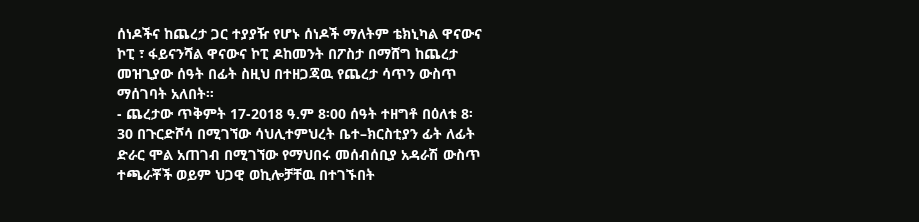ሰነዶችና ከጨረታ ጋር ተያያዥ የሆኑ ሰነዶች ማለትም ቴክኒካል ዋናውና ኮፒ ፣ ፋይናንሻል ዋናውና ኮፒ ዶከመንት በፖስታ በማሸግ ከጨረታ መዝጊያው ሰዓት በፊት ስዚህ በተዘጋጃዉ የጨረታ ሳጥን ውስጥ ማሰገባት አለበት።
- ጨረታው ጥቅምት 17-2018 ዓ.ም 8፡00 ሰዓት ተዘግቶ በዕለቱ 8፡30 በጉርድሾሳ በሚገኘው ሳህሊተምህረት ቤተ–ክርስቲያን ፊት ለፊት ድራር ሞል አጠገብ በሚገኘው የማህበሩ መሰብሰቢያ አዳራሽ ውስጥ ተጫራቾች ወይም ህጋዊ ወኪሎቻቸዉ በተገኙበት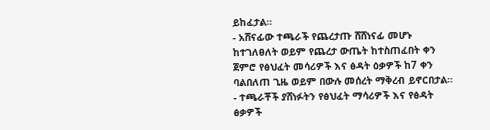ይከፈታል።
- አሸናፊው ተጫራች የጨረታጡ ሸሸነናፊ መሆኑ ከተገለፀለት ወይም የጨረታ ውጤት ከተስጠፈበት ቀን ጀምሮ የፅህፈት መሳሪዎች እና ፅዳት ዕቃዎች ከ7 ቀን ባልበለጠ ጊዜ ወይም በውሉ መሰረት ማቅረብ ይኖርበታል።
- ተጫራቾች ያሸነፉትን የፅህፈት ማሳሪዎች እና የፅዳት ፅቃዎች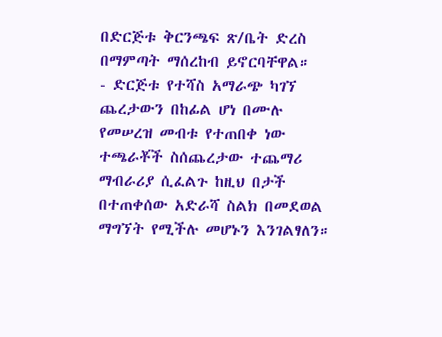በድርጅቱ ቅርንጫፍ ጽ/ቤት ድረስ በማምጣት ማሰረከብ ይኖርባቸዋል።
- ድርጅቱ የተሻስ አማራጭ ካገኘ ጨረታውን በከፊል ሆነ በሙሉ የመሠረዝ መብቱ የተጠበቀ ነው
ተጫራቾች ስሰጨረታው ተጨማሪ ማብራሪያ ሲፈልጉ ከዚህ በታች በተጠቀሰው አድራሻ ስልክ በመደወል ማግኘት የሚችሉ መሆኑን እንገልፃለን።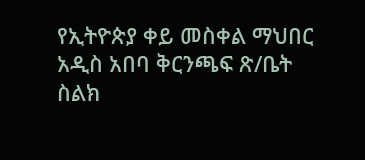የኢትዮጵያ ቀይ መስቀል ማህበር
አዲስ አበባ ቅርንጫፍ ጽ/ቤት
ስልክ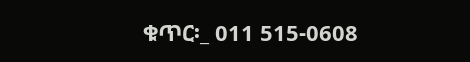ቁጥር፡_ 011 515-0608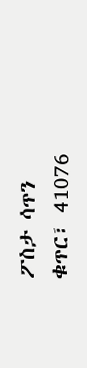ፖስታ ሳጥን ቁጥር፣ 41076